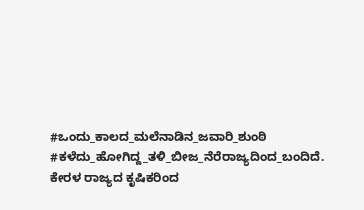#ಒಂದು_ಕಾಲದ_ಮಲೆನಾಡಿನ_ಜವಾರಿ_ಶುಂಠಿ #ಕಳೆದು_ಹೋಗಿದ್ದ_ತಳಿ_ಬೀಜ_ನೆರೆರಾಜ್ಯದಿಂದ_ಬಂದಿದೆ. ಕೇರಳ ರಾಜ್ಯದ ಕೃಷಿಕರಿಂದ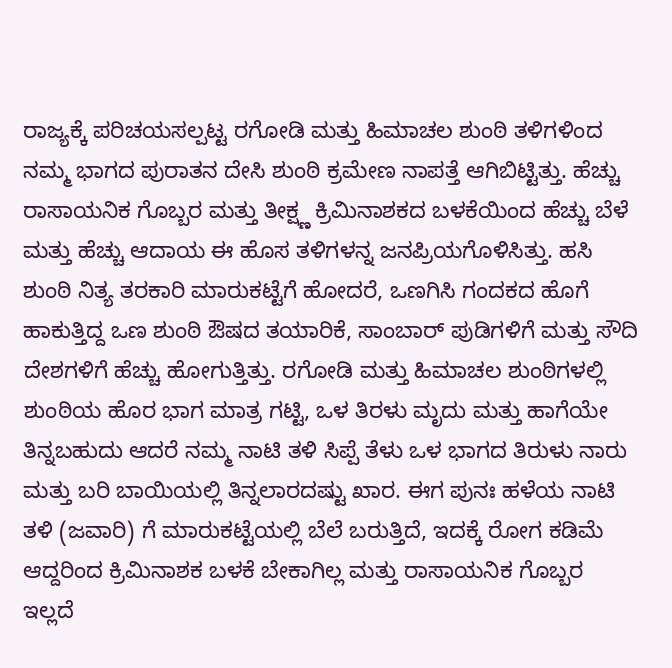ರಾಜ್ಯಕ್ಕೆ ಪರಿಚಯಸಲ್ಪಟ್ಟ ರಗೋಡಿ ಮತ್ತು ಹಿಮಾಚಲ ಶುಂಠಿ ತಳಿಗಳಿಂದ ನಮ್ಮ ಭಾಗದ ಪುರಾತನ ದೇಸಿ ಶುಂಠಿ ಕ್ರಮೇಣ ನಾಪತ್ತೆ ಆಗಿಬಿಟ್ಟಿತ್ತು. ಹೆಚ್ಚು ರಾಸಾಯನಿಕ ಗೊಬ್ಬರ ಮತ್ತು ತೀಕ್ಷ್ಣ ಕ್ರಿಮಿನಾಶಕದ ಬಳಕೆಯಿಂದ ಹೆಚ್ಚು ಬೆಳೆ ಮತ್ತು ಹೆಚ್ಚು ಆದಾಯ ಈ ಹೊಸ ತಳಿಗಳನ್ನ ಜನಪ್ರಿಯಗೊಳಿಸಿತ್ತು. ಹಸಿ ಶುಂಠಿ ನಿತ್ಯ ತರಕಾರಿ ಮಾರುಕಟ್ಟೆಗೆ ಹೋದರೆ, ಒಣಗಿಸಿ ಗಂದಕದ ಹೊಗೆ ಹಾಕುತ್ತಿದ್ದ ಒಣ ಶುಂಠಿ ಔಷದ ತಯಾರಿಕೆ, ಸಾಂಬಾರ್ ಪುಡಿಗಳಿಗೆ ಮತ್ತು ಸೌದಿ ದೇಶಗಳಿಗೆ ಹೆಚ್ಚು ಹೋಗುತ್ತಿತ್ತು. ರಗೋಡಿ ಮತ್ತು ಹಿಮಾಚಲ ಶುಂಠಿಗಳಲ್ಲಿ ಶುಂಠಿಯ ಹೊರ ಭಾಗ ಮಾತ್ರ ಗಟ್ಟಿ, ಒಳ ತಿರಳು ಮೃದು ಮತ್ತು ಹಾಗೆಯೇ ತಿನ್ನಬಹುದು ಆದರೆ ನಮ್ಮ ನಾಟಿ ತಳಿ ಸಿಪ್ಪೆ ತೆಳು ಒಳ ಭಾಗದ ತಿರುಳು ನಾರು ಮತ್ತು ಬರಿ ಬಾಯಿಯಲ್ಲಿ ತಿನ್ನಲಾರದಷ್ಟು ಖಾರ. ಈಗ ಪುನಃ ಹಳೆಯ ನಾಟಿ ತಳಿ (ಜವಾರಿ) ಗೆ ಮಾರುಕಟ್ಟೆಯಲ್ಲಿ ಬೆಲೆ ಬರುತ್ತಿದೆ, ಇದಕ್ಕೆ ರೋಗ ಕಡಿಮೆ ಆದ್ದರಿಂದ ಕ್ರಿಮಿನಾಶಕ ಬಳಕೆ ಬೇಕಾಗಿಲ್ಲ ಮತ್ತು ರಾಸಾಯನಿಕ ಗೊಬ್ಬರ ಇಲ್ಲದೆ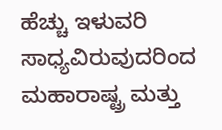ಹೆಚ್ಚು ಇಳುವರಿ ಸಾಧ್ಯವಿರುವುದರಿಂದ ಮಹಾರಾಷ್ಟ್ರ ಮತ್ತು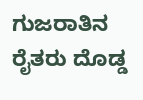ಗುಜರಾತಿನ ರೈತರು ದೊಡ್ಡ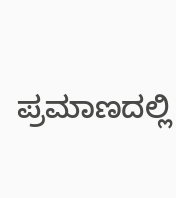ಪ್ರಮಾಣದಲ್ಲಿ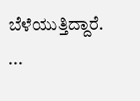ಬೆಳೆಯುತ್ತಿದ್ದಾರೆ. ...